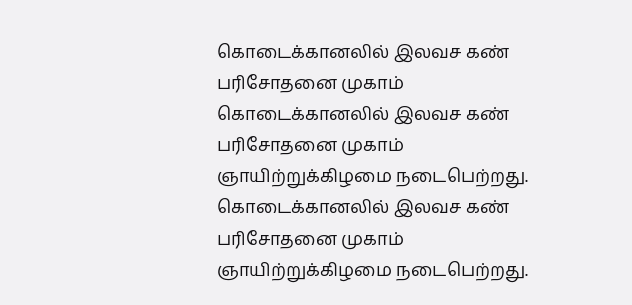கொடைக்கானலில் இலவச கண் பரிசோதனை முகாம்
கொடைக்கானலில் இலவச கண் பரிசோதனை முகாம் ஞாயிற்றுக்கிழமை நடைபெற்றது.
கொடைக்கானலில் இலவச கண் பரிசோதனை முகாம் ஞாயிற்றுக்கிழமை நடைபெற்றது.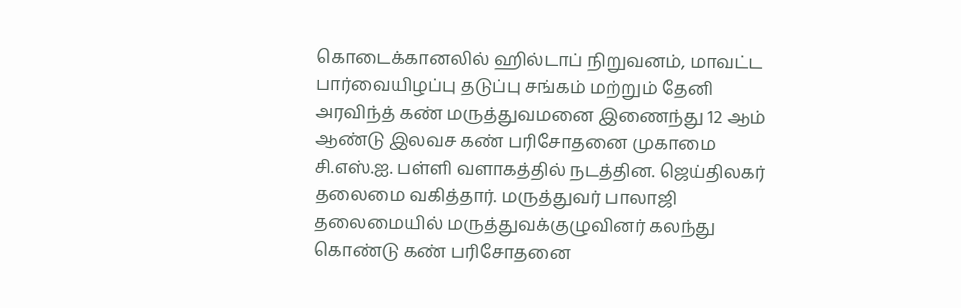கொடைக்கானலில் ஹில்டாப் நிறுவனம், மாவட்ட பார்வையிழப்பு தடுப்பு சங்கம் மற்றும் தேனி அரவிந்த் கண் மருத்துவமனை இணைந்து 12 ஆம் ஆண்டு இலவச கண் பரிசோதனை முகாமை சி.எஸ்.ஐ. பள்ளி வளாகத்தில் நடத்தின. ஜெய்திலகர் தலைமை வகித்தார். மருத்துவர் பாலாஜி தலைமையில் மருத்துவக்குழுவினர் கலந்து கொண்டு கண் பரிசோதனை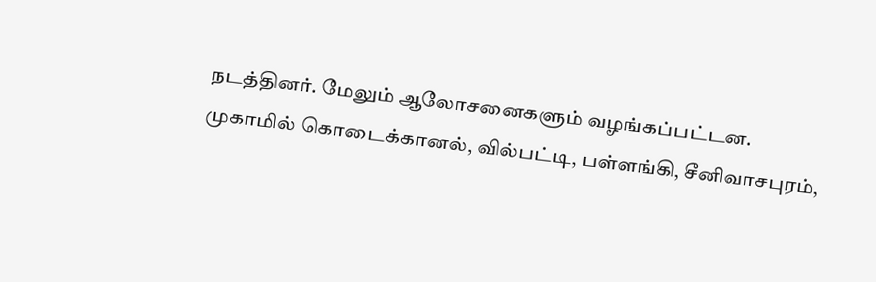நடத்தினர். மேலும் ஆலோசனைகளும் வழங்கப்பட்டன.
முகாமில் கொடைக்கானல், வில்பட்டி, பள்ளங்கி, சீனிவாசபுரம்,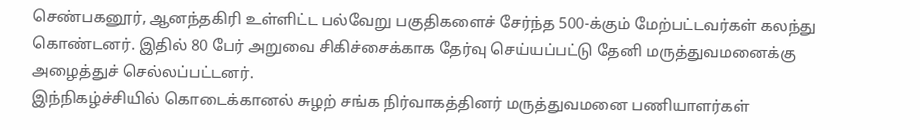செண்பகனூர், ஆனந்தகிரி உள்ளிட்ட பல்வேறு பகுதிகளைச் சேர்ந்த 500-க்கும் மேற்பட்டவர்கள் கலந்து கொண்டனர். இதில் 80 பேர் அறுவை சிகிச்சைக்காக தேர்வு செய்யப்பட்டு தேனி மருத்துவமனைக்கு அழைத்துச் செல்லப்பட்டனர்.
இந்நிகழ்ச்சியில் கொடைக்கானல் சுழற் சங்க நிர்வாகத்தினர் மருத்துவமனை பணியாளர்கள்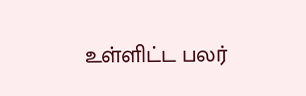உள்ளிட்ட பலர்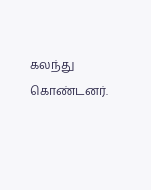கலந்து கொண்டனர்.